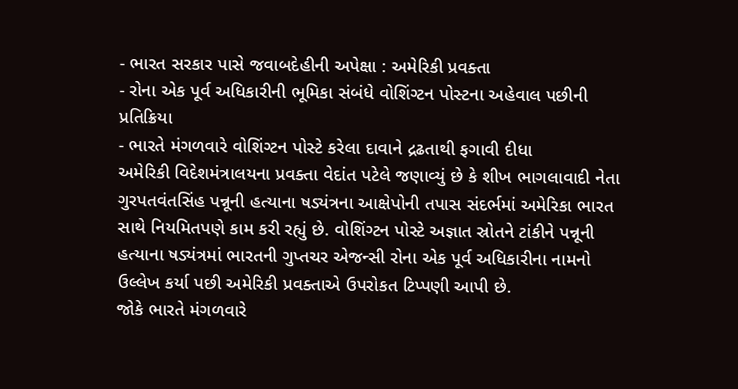- ભારત સરકાર પાસે જવાબદેહીની અપેક્ષા : અમેરિકી પ્રવક્તા
- રોના એક પૂર્વ અધિકારીની ભૂમિકા સંબંધે વોશિંગ્ટન પોસ્ટના અહેવાલ પછીની પ્રતિક્રિયા
- ભારતે મંગળવારે વોશિંગ્ટન પોસ્ટે કરેલા દાવાને દ્રઢતાથી ફગાવી દીધા
અમેરિકી વિદેશમંત્રાલયના પ્રવક્તા વેદાંત પટેલે જણાવ્યું છે કે શીખ ભાગલાવાદી નેતા ગુરપતવંતસિંહ પન્નૂની હત્યાના ષડ્યંત્રના આક્ષેપોની તપાસ સંદર્ભમાં અમેરિકા ભારત સાથે નિયમિતપણે કામ કરી રહ્યું છે. વોશિંગ્ટન પોસ્ટે અજ્ઞાત સ્રોતને ટાંકીને પન્નૂની હત્યાના ષડ્યંત્રમાં ભારતની ગુપ્તચર એજન્સી રોના એક પૂર્વ અધિકારીના નામનો ઉલ્લેખ કર્યા પછી અમેરિકી પ્રવક્તાએ ઉપરોકત ટિપ્પણી આપી છે.
જોકે ભારતે મંગળવારે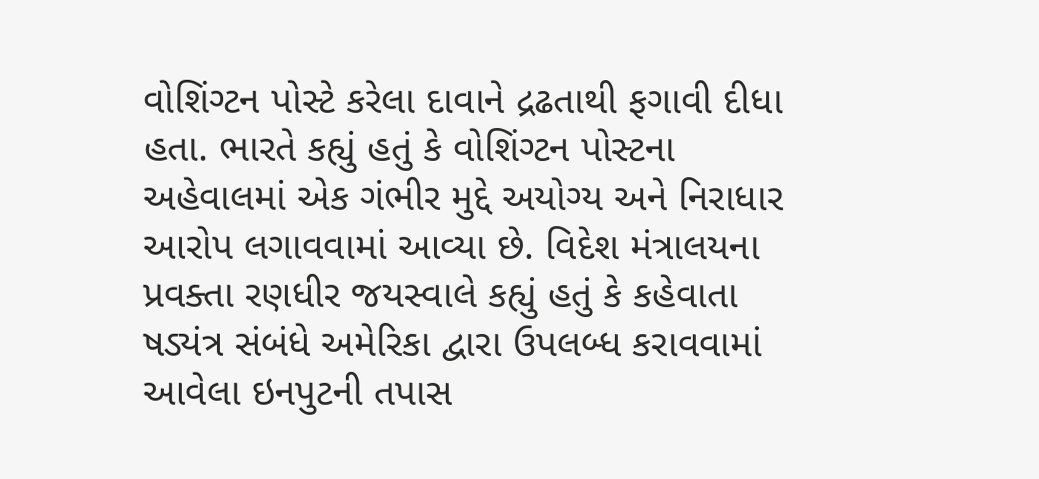વોશિંગ્ટન પોસ્ટે કરેલા દાવાને દ્રઢતાથી ફગાવી દીધા હતા. ભારતે કહ્યું હતું કે વોશિંગ્ટન પોસ્ટના અહેવાલમાં એક ગંભીર મુદ્દે અયોગ્ય અને નિરાધાર આરોપ લગાવવામાં આવ્યા છે. વિદેશ મંત્રાલયના પ્રવક્તા રણધીર જયસ્વાલે કહ્યું હતું કે કહેવાતા ષડ્યંત્ર સંબંધે અમેરિકા દ્વારા ઉપલબ્ધ કરાવવામાં આવેલા ઇનપુટની તપાસ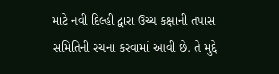માટે નવી દિલ્હી દ્વારા ઉચ્ચ કક્ષાની તપાસ સમિતિની રચના કરવામાં આવી છે. તે મુદ્દે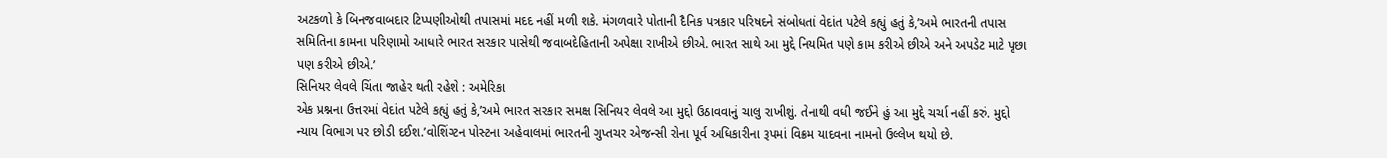અટકળો કે બિનજવાબદાર ટિપ્પણીઓથી તપાસમાં મદદ નહીં મળી શકે. મંગળવારે પોતાની દૈનિક પત્રકાર પરિષદને સંબોધતાં વેદાંત પટેલે કહ્યું હતું કે,’અમે ભારતની તપાસ સમિતિના કામના પરિણામો આધારે ભારત સરકાર પાસેથી જવાબદેહિતાની અપેક્ષા રાખીએ છીએ. ભારત સાથે આ મુદ્દે નિયમિત પણે કામ કરીએ છીએ અને અપડેટ માટે પૃછા પણ કરીએ છીએ.’
સિનિયર લેવલે ચિંતા જાહેર થતી રહેશે : અમેરિકા
એક પ્રશ્નના ઉત્તરમાં વેદાંત પટેલે કહ્યું હતું કે,’અમે ભારત સરકાર સમક્ષ સિનિયર લેવલે આ મુદ્દો ઉઠાવવાનું ચાલુ રાખીશું. તેનાથી વધી જઈને હું આ મુદ્દે ચર્ચા નહીં કરું. મુદ્દો ન્યાય વિભાગ પર છોડી દઈશ.’વોશિંગ્ટન પોસ્ટના અહેવાલમાં ભારતની ગુપ્તચર એજન્સી રોના પૂર્વ અધિકારીના રૂપમાં વિક્રમ યાદવના નામનો ઉલ્લેખ થયો છે.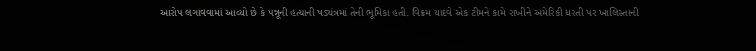આરોપ લગાવવામાં આવ્યો છે કે પન્નૂની હત્યાની ષડ્યંત્રમાં તેની ભૂમિકા હતી. વિક્રમ યાદવે એક ટીમને કામે રાખીને અમેરિકી ધરતી પર ખાલિસ્તાની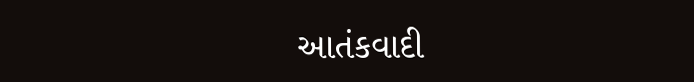આતંકવાદી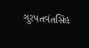ગુરપતવંતસિંહ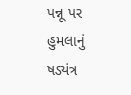પન્નૂ પર હુમલાનું ષડ્યંત્ર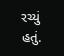રચ્યું હતું.